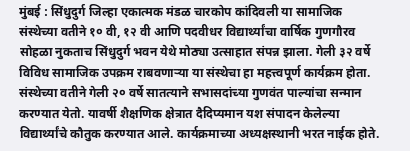मुंबई : सिंधुदुर्ग जिल्हा एकात्मक मंडळ चारकोप कांदिवली या सामाजिक संस्थेच्या वतीने १० वी, १२ वी आणि पदवीधर विद्यार्थ्यांचा वार्षिक गुणगौरव सोहळा नुकताच सिंधुदुर्ग भवन येथे मोठ्या उत्साहात संपन्न झाला. गेली ३२ वर्षे विविध सामाजिक उपक्रम राबवणाऱ्या या संस्थेचा हा महत्त्वपूर्ण कार्यक्रम होता. संस्थेच्या वतीने गेली २० वर्षे सातत्याने सभासदांच्या गुणवंत पाल्यांचा सन्मान करण्यात येतो. यावर्षी शैक्षणिक क्षेत्रात दैदिप्यमान यश संपादन केलेल्या विद्यार्थ्यांचे कौतुक करण्यात आले. कार्यक्रमाच्या अध्यक्षस्थानी भरत नाईक होते.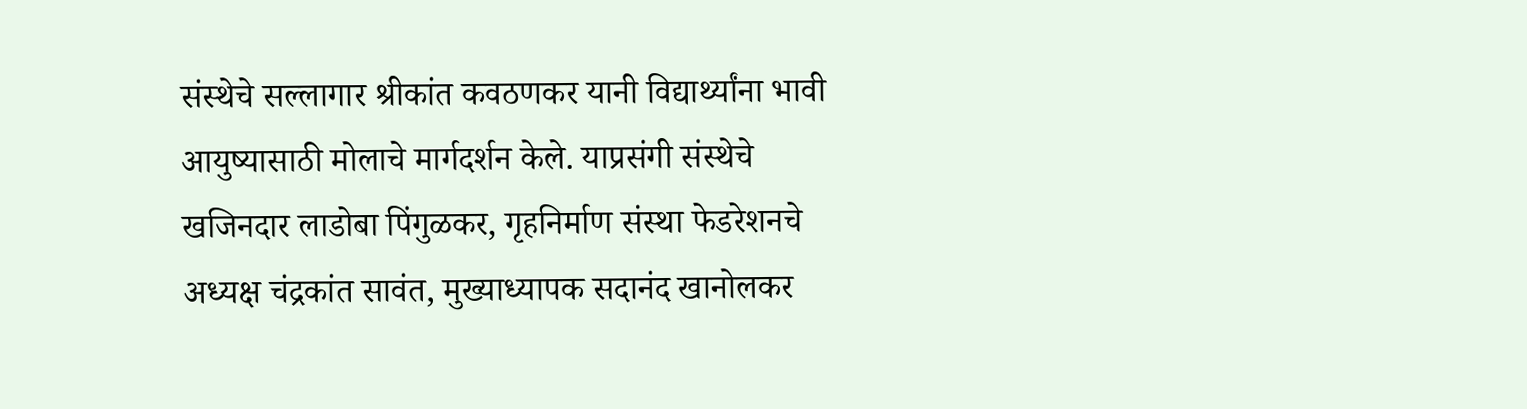संस्थेचे सल्लागार श्रीकांत कवठणकर यानी विद्यार्थ्यांना भावी आयुष्यासाठी मोलाचे मार्गदर्शन केले. याप्रसंगी संस्थेचे खजिनदार लाडोबा पिंगुळकर, गृहनिर्माण संस्था फेडरेशनचे अध्यक्ष चंद्रकांत सावंत, मुख्याध्यापक सदानंद खानोलकर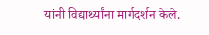यांनी विद्यार्थ्यांना मार्गदर्शन केले.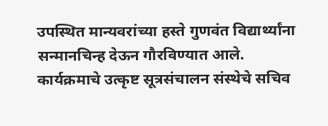उपस्थित मान्यवरांच्या हस्ते गुणवंत विद्यार्थ्यांना सन्मानचिन्ह देऊन गौरविण्यात आले.
कार्यक्रमाचे उत्कृष्ट सूत्रसंचालन संस्थेचे सचिव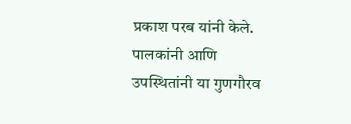प्रकाश परब यांनी केले. पालकांनी आणि उपस्थितांनी या गुणगौरव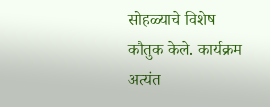सोहळ्याचे विशेष कौतुक केले. कार्यक्रम अत्यंत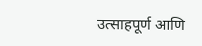उत्साहपूर्ण आणि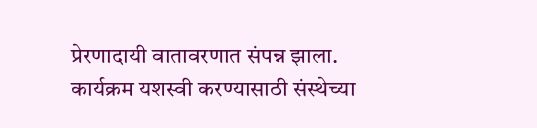प्रेरणादायी वातावरणात संपन्न झाला. कार्यक्रम यशस्वी करण्यासाठी संस्थेच्या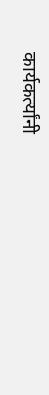कार्यकर्त्यांनी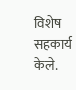विशेष सहकार्य केले.